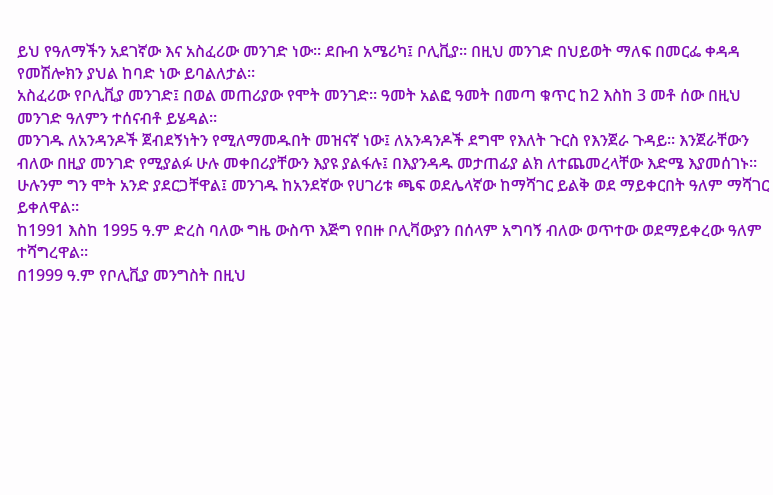ይህ የዓለማችን አደገኛው እና አስፈሪው መንገድ ነው። ደቡብ አሜሪካ፤ ቦሊቪያ። በዚህ መንገድ በህይወት ማለፍ በመርፌ ቀዳዳ የመሽሎክን ያህል ከባድ ነው ይባልለታል።
አስፈሪው የቦሊቪያ መንገድ፤ በወል መጠሪያው የሞት መንገድ። ዓመት አልፎ ዓመት በመጣ ቁጥር ከ2 እስከ 3 መቶ ሰው በዚህ መንገድ ዓለምን ተሰናብቶ ይሄዳል።
መንገዱ ለአንዳንዶች ጀብደኝነትን የሚለማመዱበት መዝናኛ ነው፤ ለአንዳንዶች ደግሞ የእለት ጉርስ የእንጀራ ጉዳይ። እንጀራቸውን ብለው በዚያ መንገድ የሚያልፉ ሁሉ መቀበሪያቸውን እያዩ ያልፋሉ፤ በእያንዳዱ መታጠፊያ ልክ ለተጨመረላቸው እድሜ እያመሰገኑ።
ሁሉንም ግን ሞት አንድ ያደርጋቸዋል፤ መንገዱ ከአንደኛው የሀገሪቱ ጫፍ ወደሌላኛው ከማሻገር ይልቅ ወደ ማይቀርበት ዓለም ማሻገር ይቀለዋል።
ከ1991 እስከ 1995 ዓ.ም ድረስ ባለው ግዜ ውስጥ እጅግ የበዙ ቦሊቫውያን በሰላም አግባኝ ብለው ወጥተው ወደማይቀረው ዓለም ተሻግረዋል።
በ1999 ዓ.ም የቦሊቪያ መንግስት በዚህ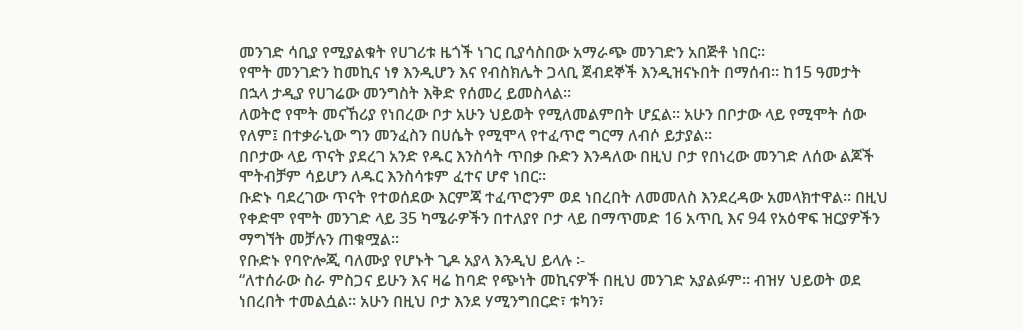መንገድ ሳቢያ የሚያልቁት የሀገሪቱ ዜጎች ነገር ቢያሳስበው አማራጭ መንገድን አበጅቶ ነበር።
የሞት መንገድን ከመኪና ነፃ እንዲሆን እና የብስክሌት ጋላቢ ጀብደኞች እንዲዝናኑበት በማሰብ። ከ15 ዓመታት በኋላ ታዲያ የሀገሬው መንግስት እቅድ የሰመረ ይመስላል።
ለወትሮ የሞት መናኸሪያ የነበረው ቦታ አሁን ህይወት የሚለመልምበት ሆኗል። አሁን በቦታው ላይ የሚሞት ሰው የለም፤ በተቃራኒው ግን መንፈስን በሀሴት የሚሞላ የተፈጥሮ ግርማ ለብሶ ይታያል።
በቦታው ላይ ጥናት ያደረገ አንድ የዱር እንስሳት ጥበቃ ቡድን እንዳለው በዚህ ቦታ የበነረው መንገድ ለሰው ልጆች ሞትብቻም ሳይሆን ለዱር እንስሳቱም ፈተና ሆኖ ነበር።
ቡድኑ ባደረገው ጥናት የተወሰደው እርምጃ ተፈጥሮንም ወደ ነበረበት ለመመለስ እንደረዳው አመላክተዋል። በዚህ የቀድሞ የሞት መንገድ ላይ 35 ካሜራዎችን በተለያየ ቦታ ላይ በማጥመድ 16 አጥቢ እና 94 የአዕዋፍ ዝርያዎችን ማግኘት መቻሉን ጠቁሟል።
የቡድኑ የባዮሎጂ ባለሙያ የሆኑት ጊዶ አያላ እንዲህ ይላሉ ፡-
“ለተሰራው ስራ ምስጋና ይሁን እና ዛሬ ከባድ የጭነት መኪናዎች በዚህ መንገድ አያልፉም። ብዝሃ ህይወት ወደ ነበረበት ተመልሷል። አሁን በዚህ ቦታ እንደ ሃሚንግበርድ፣ ቱካን፣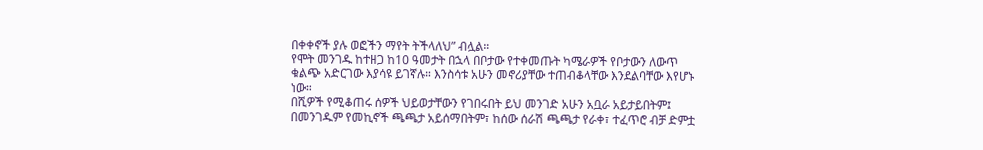በቀቀኖች ያሉ ወፎችን ማየት ትችላለህ” ብሏል።
የሞት መንገዱ ከተዘጋ ከ10 ዓመታት በኋላ በቦታው የተቀመጡት ካሜራዎች የቦታውን ለውጥ ቁልጭ አድርገው እያሳዩ ይገኛሉ። እንስሳቱ አሁን መኖሪያቸው ተጠብቆላቸው እንደልባቸው እየሆኑ ነው።
በሺዎች የሚቆጠሩ ሰዎች ህይወታቸውን የገበሩበት ይህ መንገድ አሁን አቧራ አይታይበትም፤ በመንገዱም የመኪኖች ጫጫታ አይሰማበትም፣ ከሰው ሰራሽ ጫጫታ የራቀ፣ ተፈጥሮ ብቻ ድምቷ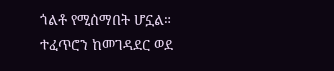ጎልቶ የሚሰማበት ሆኗል።
ተፈጥሮን ከመገዳደር ወደ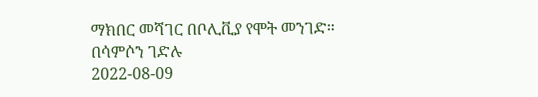ማክበር መሻገር በቦሊቪያ የሞት መንገድ።
በሳምሶን ገድሉ
2022-08-09